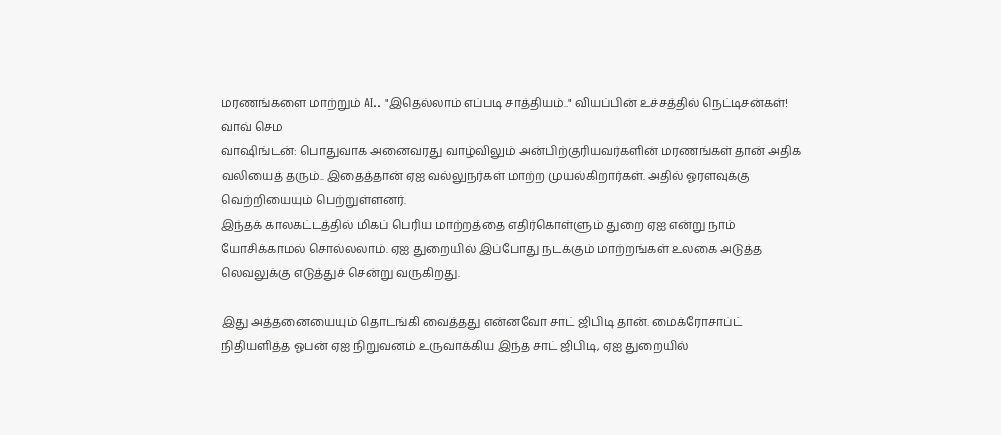மரணங்களை மாற்றும் AI.. "இதெல்லாம் எப்படி சாத்தியம்.." வியப்பின் உச்சத்தில் நெட்டிசன்கள்! வாவ் செம
வாஷிங்டன்: பொதுவாக அனைவரது வாழ்விலும் அன்பிற்குரியவர்களின் மரணங்கள் தான் அதிக வலியைத் தரும்.. இதைத்தான் ஏஐ வல்லுநர்கள் மாற்ற முயல்கிறார்கள். அதில் ஓரளவுக்கு வெற்றியையும் பெற்றுள்ளனர்.
இந்தக் காலகட்டத்தில் மிகப் பெரிய மாற்றத்தை எதிர்கொள்ளும் துறை ஏஐ என்று நாம் யோசிக்காமல் சொல்லலாம். ஏஐ துறையில் இப்போது நடக்கும் மாற்றங்கள் உலகை அடுத்த லெவலுக்கு எடுத்துச் சென்று வருகிறது.

இது அத்தனையையும் தொடங்கி வைத்தது என்னவோ சாட் ஜிபிடி தான். மைக்ரோசாப்ட் நிதியளித்த ஓபன் ஏஐ நிறுவனம் உருவாக்கிய இந்த சாட் ஜிபிடி, ஏஐ துறையில்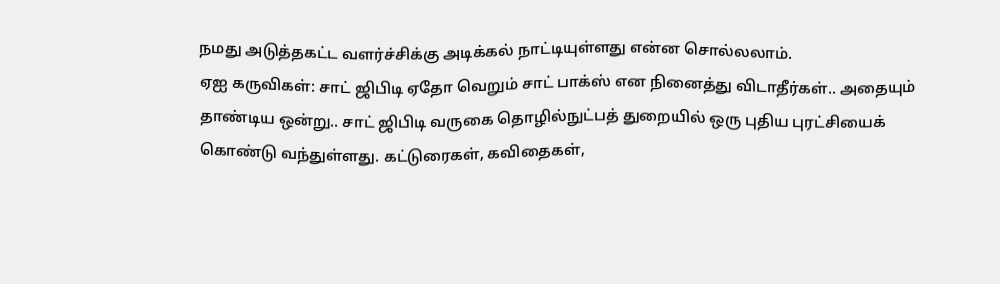நமது அடுத்தகட்ட வளர்ச்சிக்கு அடிக்கல் நாட்டியுள்ளது என்ன சொல்லலாம்.
ஏஐ கருவிகள்: சாட் ஜிபிடி ஏதோ வெறும் சாட் பாக்ஸ் என நினைத்து விடாதீர்கள்.. அதையும் தாண்டிய ஒன்று.. சாட் ஜிபிடி வருகை தொழில்நுட்பத் துறையில் ஒரு புதிய புரட்சியைக் கொண்டு வந்துள்ளது. கட்டுரைகள், கவிதைகள்,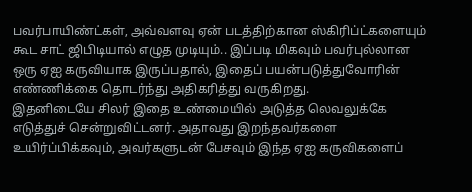பவர்பாயிண்ட்கள், அவ்வளவு ஏன் படத்திற்கான ஸ்கிரிப்ட்களையும் கூட சாட் ஜிபிடியால் எழுத முடியும்.. இப்படி மிகவும் பவர்புல்லான ஒரு ஏஐ கருவியாக இருப்பதால், இதைப் பயன்படுத்துவோரின் எண்ணிக்கை தொடர்ந்து அதிகரித்து வருகிறது.
இதனிடையே சிலர் இதை உண்மையில் அடுத்த லெவலுக்கே எடுத்துச் சென்றுவிட்டனர். அதாவது இறந்தவர்களை உயிர்ப்பிக்கவும், அவர்களுடன் பேசவும் இந்த ஏஐ கருவிகளைப்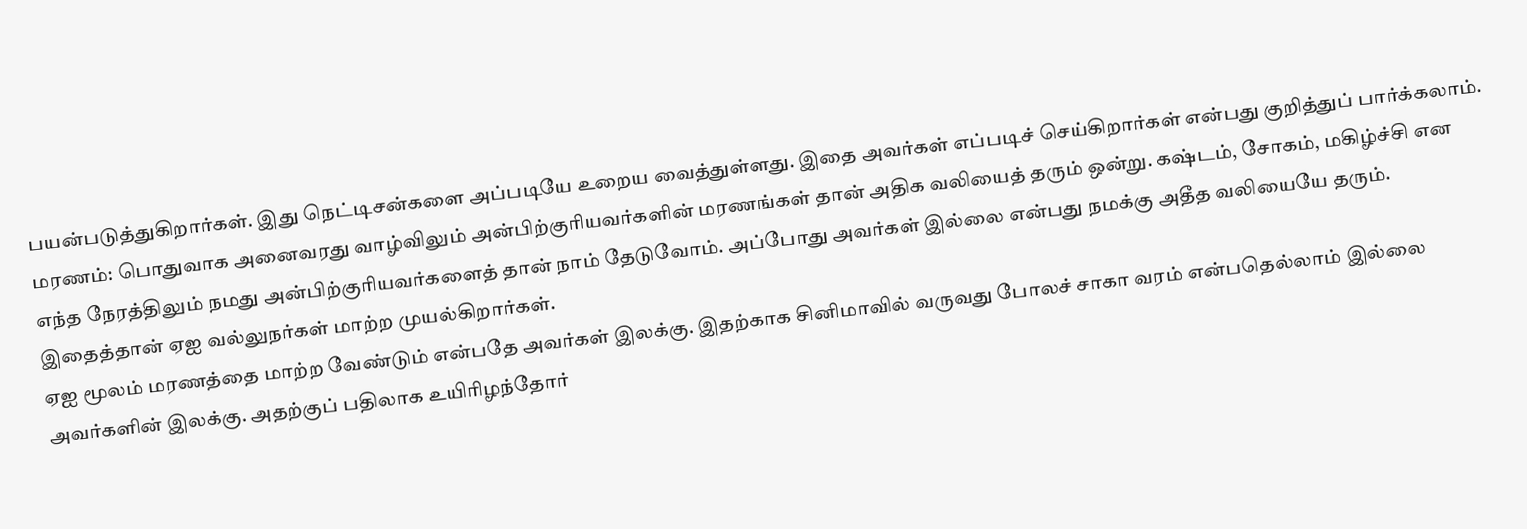பயன்படுத்துகிறார்கள். இது நெட்டிசன்களை அப்படியே உறைய வைத்துள்ளது. இதை அவர்கள் எப்படிச் செய்கிறார்கள் என்பது குறித்துப் பார்க்கலாம்.
மரணம்: பொதுவாக அனைவரது வாழ்விலும் அன்பிற்குரியவர்களின் மரணங்கள் தான் அதிக வலியைத் தரும் ஒன்று. கஷ்டம், சோகம், மகிழ்ச்சி என எந்த நேரத்திலும் நமது அன்பிற்குரியவர்களைத் தான் நாம் தேடுவோம். அப்போது அவர்கள் இல்லை என்பது நமக்கு அதீத வலியையே தரும். இதைத்தான் ஏஐ வல்லுநர்கள் மாற்ற முயல்கிறார்கள்.
ஏஐ மூலம் மரணத்தை மாற்ற வேண்டும் என்பதே அவர்கள் இலக்கு. இதற்காக சினிமாவில் வருவது போலச் சாகா வரம் என்பதெல்லாம் இல்லை அவர்களின் இலக்கு. அதற்குப் பதிலாக உயிரிழந்தோர்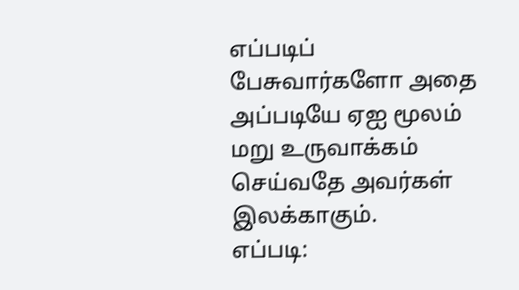எப்படிப் பேசுவார்களோ அதை அப்படியே ஏஐ மூலம் மறு உருவாக்கம் செய்வதே அவர்கள் இலக்காகும்.
எப்படி: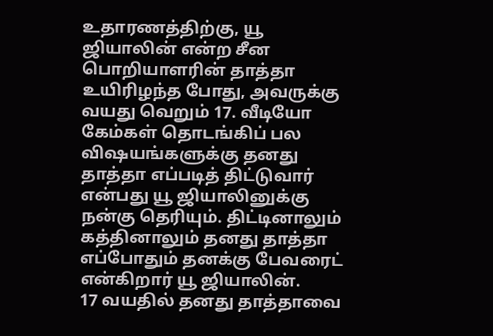உதாரணத்திற்கு, யூ ஜியாலின் என்ற சீன பொறியாளரின் தாத்தா உயிரிழந்த போது, அவருக்கு வயது வெறும் 17. வீடியோ கேம்கள் தொடங்கிப் பல விஷயங்களுக்கு தனது தாத்தா எப்படித் திட்டுவார் என்பது யூ ஜியாலினுக்கு நன்கு தெரியும். திட்டினாலும் கத்தினாலும் தனது தாத்தா எப்போதும் தனக்கு பேவரைட் என்கிறார் யூ ஜியாலின்.
17 வயதில் தனது தாத்தாவை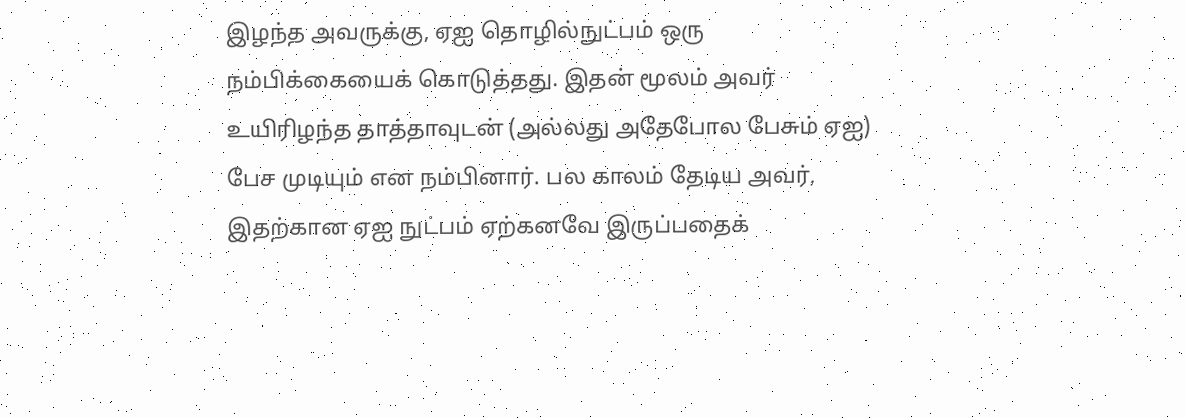இழந்த அவருக்கு, ஏஐ தொழில்நுட்பம் ஒரு நம்பிக்கையைக் கொடுத்தது. இதன் மூலம் அவர் உயிரிழந்த தாத்தாவுடன் (அல்லது அதேபோல பேசும் ஏஐ) பேச முடியும் என நம்பினார். பல காலம் தேடிய அவர், இதற்கான ஏஐ நுட்பம் ஏற்கனவே இருப்பதைக்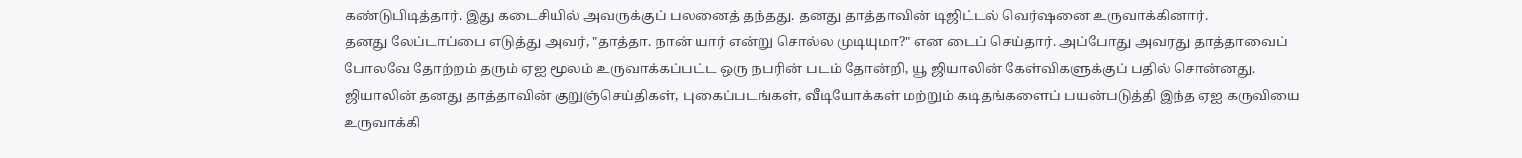கண்டுபிடித்தார். இது கடைசியில் அவருக்குப் பலனைத் தந்தது. தனது தாத்தாவின் டிஜிட்டல் வெர்ஷனை உருவாக்கினார்.
தனது லேப்டாப்பை எடுத்து அவர், "தாத்தா. நான் யார் என்று சொல்ல முடியுமா?" என டைப் செய்தார். அப்போது அவரது தாத்தாவைப் போலவே தோற்றம் தரும் ஏஐ மூலம் உருவாக்கப்பட்ட ஒரு நபரின் படம் தோன்றி, யூ ஜியாலின் கேள்விகளுக்குப் பதில் சொன்னது. ஜியாலின் தனது தாத்தாவின் குறுஞ்செய்திகள், புகைப்படங்கள், வீடியோக்கள் மற்றும் கடிதங்களைப் பயன்படுத்தி இந்த ஏஐ கருவியை உருவாக்கி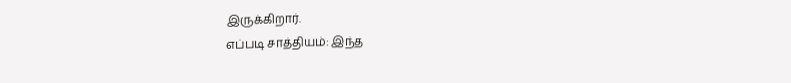இருக்கிறார்.
எப்படி சாத்தியம்: இந்த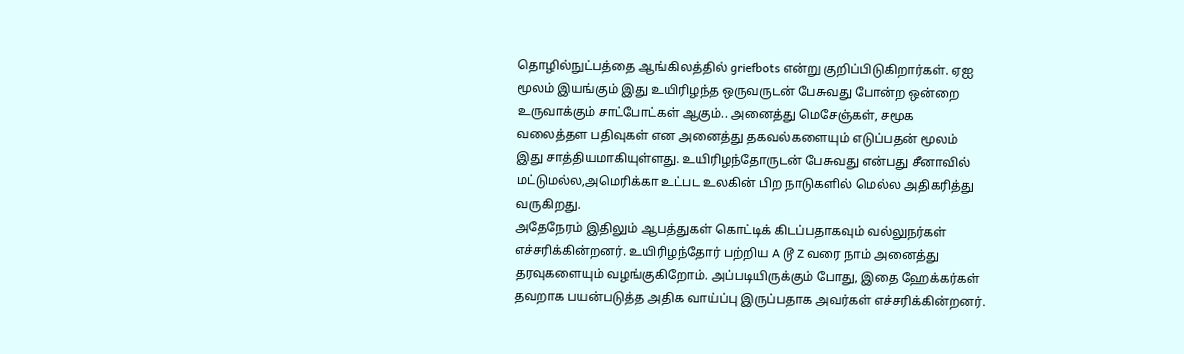தொழில்நுட்பத்தை ஆங்கிலத்தில் griefbots என்று குறிப்பிடுகிறார்கள். ஏஐ மூலம் இயங்கும் இது உயிரிழந்த ஒருவருடன் பேசுவது போன்ற ஒன்றை உருவாக்கும் சாட்போட்கள் ஆகும்.. அனைத்து மெசேஞ்கள், சமூக வலைத்தள பதிவுகள் என அனைத்து தகவல்களையும் எடுப்பதன் மூலம் இது சாத்தியமாகியுள்ளது. உயிரிழந்தோருடன் பேசுவது என்பது சீனாவில் மட்டுமல்ல,அமெரிக்கா உட்பட உலகின் பிற நாடுகளில் மெல்ல அதிகரித்து வருகிறது.
அதேநேரம் இதிலும் ஆபத்துகள் கொட்டிக் கிடப்பதாகவும் வல்லுநர்கள் எச்சரிக்கின்றனர். உயிரிழந்தோர் பற்றிய A டூ Z வரை நாம் அனைத்து தரவுகளையும் வழங்குகிறோம். அப்படியிருக்கும் போது, இதை ஹேக்கர்கள் தவறாக பயன்படுத்த அதிக வாய்ப்பு இருப்பதாக அவர்கள் எச்சரிக்கின்றனர்.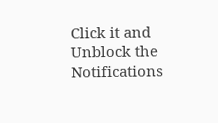Click it and Unblock the Notifications